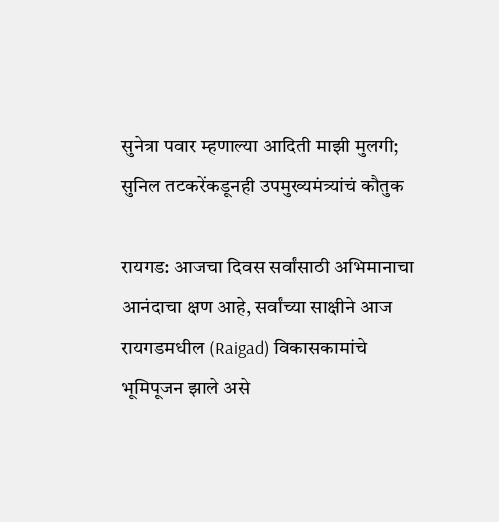सुनेत्रा पवार म्हणाल्या आदिती माझी मुलगी; सुनिल तटकरेंकडूनही उपमुख्यमंत्र्यांचं कौतुक

रायगड: आजचा दिवस सर्वांसाठी अभिमानाचा आनंदाचा क्षण आहे, सर्वांच्या साक्षीने आज रायगडमधील (Raigad) विकासकामांचे भूमिपूजन झाले असे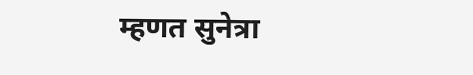म्हणत सुनेत्रा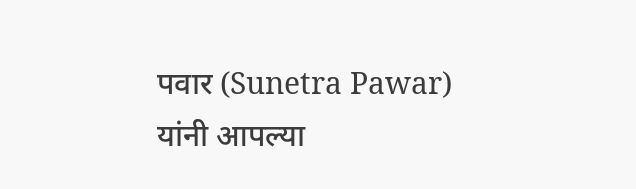पवार (Sunetra Pawar) यांनी आपल्या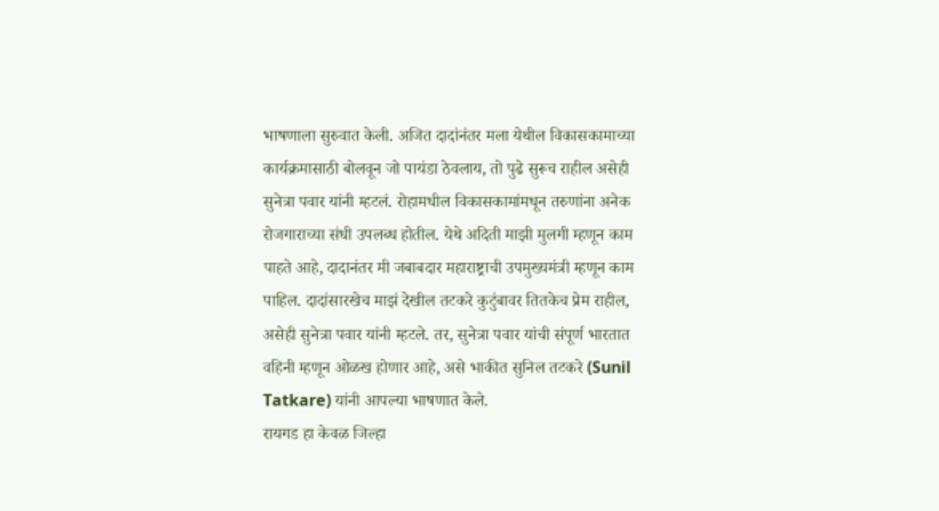भाषणाला सुरुवात केली. अजित दादांनंतर मला येथील विकासकामाच्या कार्यक्रमासाठी बोलवून जो पायंडा ठेवलाय, तो पुढे सुरूच राहील असेही सुनेत्रा पवार यांनी म्हटलं. रोहामधील विकासकामांमधून तरुणांना अनेक रोजगाराच्या संधी उपलब्ध होतील. येथे अदिती माझी मुलगी म्हणून काम पाहते आहे, दादानंतर मी जबाबदार महाराष्ट्राची उपमुख्यमंत्री म्हणून काम पाहिल. दादांसारखेच माझं देखील तटकरे कुटुंबावर तितकेच प्रेम राहील, असेही सुनेत्रा पवार यांनी म्हटले. तर, सुनेत्रा पवार यांची संपूर्ण भारतात वहिनी म्हणून ओळख होणार आहे, असे भाकीत सुनिल तटकरे (Sunil Tatkare) यांनी आपल्या भाषणात केले.
रायगड हा केवळ जिल्हा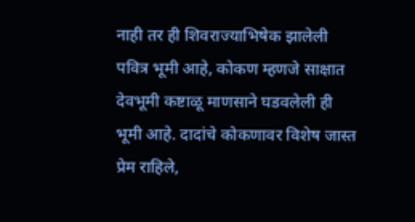नाही तर ही शिवराज्याभिषेक झालेली पवित्र भूमी आहे, कोकण म्हणजे साक्षात देवभूमी कष्टाळू माणसाने घडवलेली ही भूमी आहे. दादांचे कोकणावर विशेष जास्त प्रेम राहिले,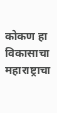कोकण हा विकासाचा महाराष्ट्राचा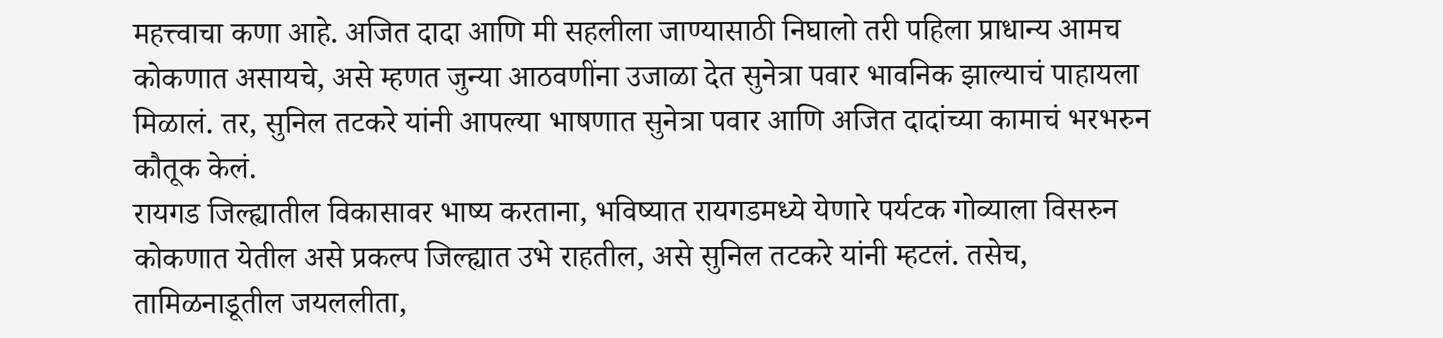महत्त्वाचा कणा आहे. अजित दादा आणि मी सहलीला जाण्यासाठी निघालो तरी पहिला प्राधान्य आमच कोकणात असायचे, असे म्हणत जुन्या आठवणींना उजाळा देत सुनेत्रा पवार भावनिक झाल्याचं पाहायला मिळालं. तर, सुनिल तटकरे यांनी आपल्या भाषणात सुनेत्रा पवार आणि अजित दादांच्या कामाचं भरभरुन कौतूक केलं.
रायगड जिल्ह्यातील विकासावर भाष्य करताना, भविष्यात रायगडमध्ये येणारे पर्यटक गोव्याला विसरुन कोकणात येतील असे प्रकल्प जिल्ह्यात उभे राहतील, असे सुनिल तटकरे यांनी म्हटलं. तसेच, तामिळनाडूतील जयललीता,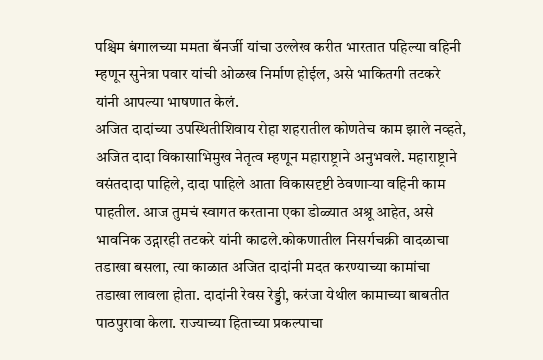पश्चिम बंगालच्या ममता बॅनर्जी यांचा उल्लेख करीत भारतात पहिल्या वहिनी म्हणून सुनेत्रा पवार यांची ओळख निर्माण होईल, असे भाकितगी तटकरे यांनी आपल्या भाषणात केलं.
अजित दादांच्या उपस्थितीशिवाय रोहा शहरातील कोणतेच काम झाले नव्हते, अजित दादा विकासाभिमुख नेतृत्व म्हणून महाराष्ट्राने अनुभवले. महाराष्ट्राने वसंतदादा पाहिले, दादा पाहिले आता विकासदृष्टी ठेवणाऱ्या वहिनी काम पाहतील. आज तुमचं स्वागत करताना एका डोळ्यात अश्रू आहेत, असे भावनिक उद्गारही तटकरे यांनी काढले.कोकणातील निसर्गचक्री वादळाचा तडाखा बसला, त्या काळात अजित दादांनी मदत करण्याच्या कामांचा तडाखा लावला होता. दादांनी रेवस रेड्डी, करंजा येथील कामाच्या बाबतीत पाठपुरावा केला. राज्याच्या हिताच्या प्रकल्पाचा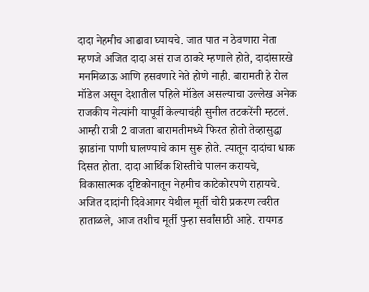दादा नेहमीच आढावा घ्यायचे. जात पात न ठेवणारा नेता म्हणजे अजित दादा असं राज ठाकरे म्हणाले होते, दादांसारखे मनमिळाऊ आणि हसवणारे नेते होणे नाही. बारामती हे रोल मॉडेल असून देशातील पहिले मॉडेल असल्याचा उल्लेख अनेक राजकीय नेत्यांनी यापूर्वी केल्याचंही सुनील तटकरेंनी म्हटलं.
आम्ही रात्री 2 वाजता बारामतीमध्ये फिरत होतो तेव्हासुद्धा झाडांना पाणी घालण्याचे काम सुरू होते. त्यातून दादांचा धाक दिसत होता. दादा आर्थिक शिस्तीचे पालन करायचे, विकासात्मक दृष्टिकोनातून नेहमीच काटेकोरपणे राहायचे. अजित दादांनी दिवेआगर येथील मूर्ती चोरी प्रकरण त्वरीत हाताळले, आज तशीच मूर्ती पुन्हा सर्वांसाठी आहे. रायगड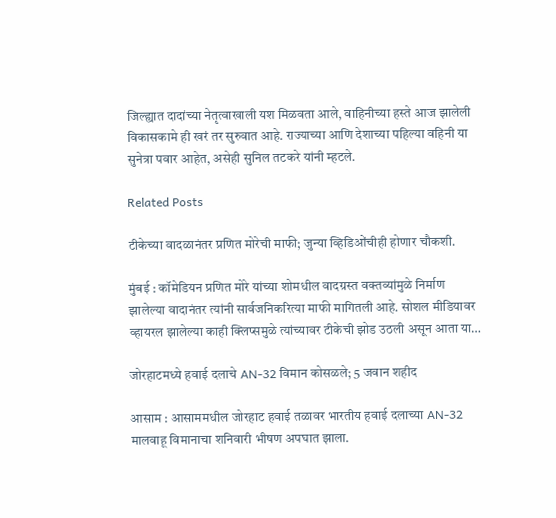जिल्ह्यात दादांच्या नेतृत्वाखाली यश मिळवता आले, वाहिनीच्या हस्ते आज झालेली विकासकामे ही खरं तर सुरुवात आहे. राज्याच्या आणि देशाच्या पहिल्या वहिनी या सुनेत्रा पवार आहेत, असेही सुनिल तटकरे यांनी म्हटले.

Related Posts

टीकेच्या वादळानंतर प्रणित मोरेची माफी; जुन्या व्हिडिओंचीही होणार चौकशी.

मुंबई : कॉमेडियन प्रणित मोरे यांच्या शोमधील वादग्रस्त वक्तव्यांमुळे निर्माण झालेल्या वादानंतर त्यांनी सार्वजनिकरित्या माफी मागितली आहे. सोशल मीडियावर व्हायरल झालेल्या काही क्लिप्समुळे त्यांच्यावर टीकेची झोड उठली असून आता या…

जोरहाटमध्ये हवाई दलाचे AN-32 विमान कोसळले; 5 जवान शहीद

आसाम : आसाममधील जोरहाट हवाई तळावर भारतीय हवाई दलाच्या AN-32 मालवाहू विमानाचा शनिवारी भीषण अपघात झाला.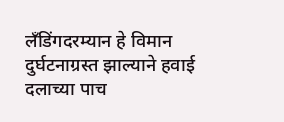लँडिंगदरम्यान हे विमान दुर्घटनाग्रस्त झाल्याने हवाई दलाच्या पाच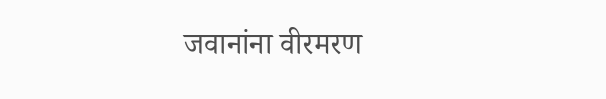जवानांना वीरमरण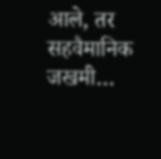आले, तर सहवैमानिक जखमी…